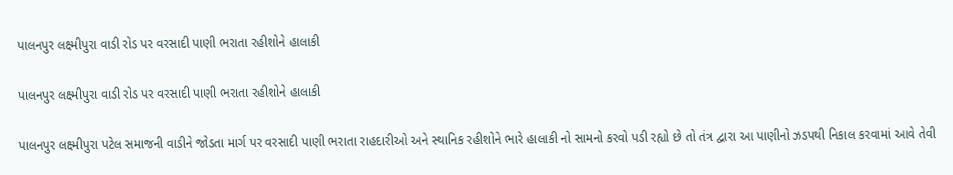પાલનપુર લક્ષ્મીપુરા વાડી રોડ પર વરસાદી પાણી ભરાતા રહીશોને હાલાકી

પાલનપુર લક્ષ્મીપુરા વાડી રોડ પર વરસાદી પાણી ભરાતા રહીશોને હાલાકી

પાલનપુર લક્ષ્મીપુરા પટેલ સમાજની વાડીને જોડતા માર્ગ પર વરસાદી પાણી ભરાતા રાહદારીઓ અને સ્થાનિક રહીશોને ભારે હાલાકી નો સામનો કરવો પડી રહ્યો છે તો તંત્ર દ્વારા આ પાણીનો ઝડપથી નિકાલ કરવામાં આવે તેવી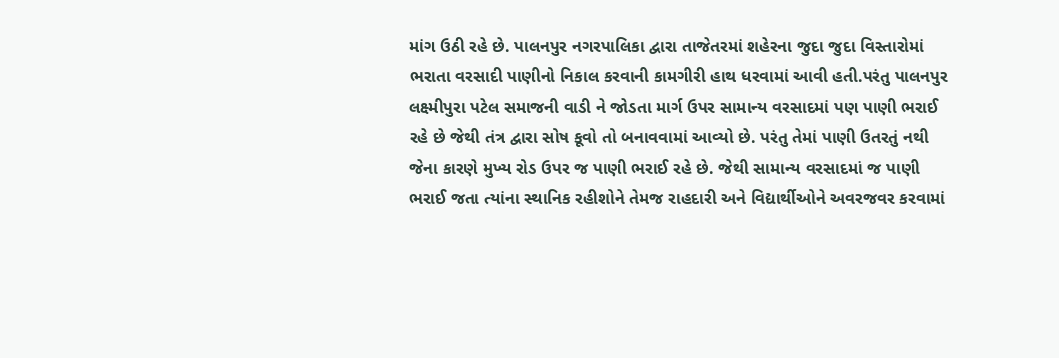માંગ ઉઠી રહે છે. પાલનપુર નગરપાલિકા દ્વારા તાજેતરમાં શહેરના જુદા જુદા વિસ્તારોમાં ભરાતા વરસાદી પાણીનો નિકાલ કરવાની કામગીરી હાથ ધરવામાં આવી હતી.પરંતુ પાલનપુર લક્ષ્મીપુરા પટેલ સમાજની વાડી ને જોડતા માર્ગ ઉપર સામાન્ય વરસાદમાં પણ પાણી ભરાઈ રહે છે જેથી તંત્ર દ્વારા સોષ કૂવો તો બનાવવામાં આવ્યો છે. પરંતુ તેમાં પાણી ઉતરતું નથી જેના કારણે મુખ્ય રોડ ઉપર જ પાણી ભરાઈ રહે છે. જેથી સામાન્ય વરસાદમાં જ પાણી ભરાઈ જતા ત્યાંના સ્થાનિક રહીશોને તેમજ રાહદારી અને વિદ્યાર્થીઓને અવરજવર કરવામાં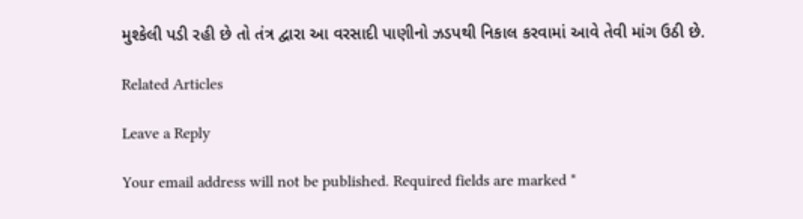મુશ્કેલી પડી રહી છે તો તંત્ર દ્વારા આ વરસાદી પાણીનો ઝડપથી નિકાલ કરવામાં આવે તેવી માંગ ઉઠી છે.

Related Articles

Leave a Reply

Your email address will not be published. Required fields are marked *